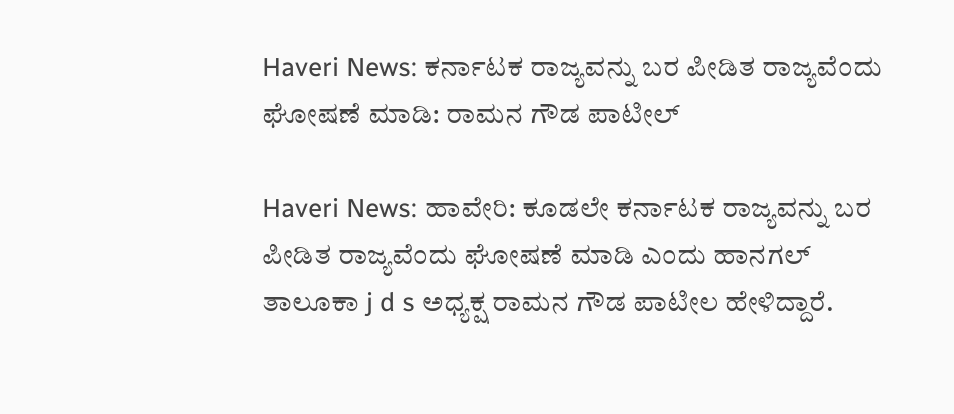Haveri News: ಕರ್ನಾಟಕ ರಾಜ್ಯವನ್ನು ಬರ ಪೀಡಿತ ರಾಜ್ಯವೆಂದು ಘೋಷಣೆ ಮಾಡಿ: ರಾಮನ ಗೌಡ ಪಾಟೀಲ್

Haveri News: ಹಾವೇರಿ: ಕೂಡಲೇ ಕರ್ನಾಟಕ ರಾಜ್ಯವನ್ನು ಬರ ಪೀಡಿತ ರಾಜ್ಯವೆಂದು ಘೋಷಣೆ ಮಾಡಿ ಎಂದು ಹಾನಗಲ್ ತಾಲೂಕಾ j d s ಅಧ್ಯಕ್ಷ ರಾಮನ ಗೌಡ ಪಾಟೀಲ ಹೇಳಿದ್ದಾರೆ.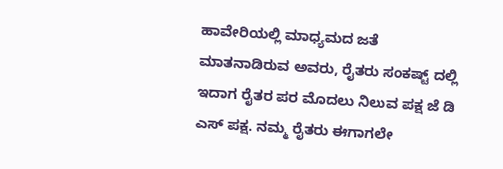ಹಾವೇರಿಯಲ್ಲಿ ಮಾಧ್ಯಮದ ಜತೆ ಮಾತನಾಡಿರುವ ಅವರು, ರೈತರು ಸಂಕಷ್ಟ್ ದಲ್ಲಿ ಇದಾಗ ರೈತರ ಪರ ಮೊದಲು ನಿಲುವ ಪಕ್ಷ ಜೆ ಡಿ ಎಸ್ ಪಕ್ಷ. ನಮ್ಮ ರೈತರು ಈಗಾಗಲೇ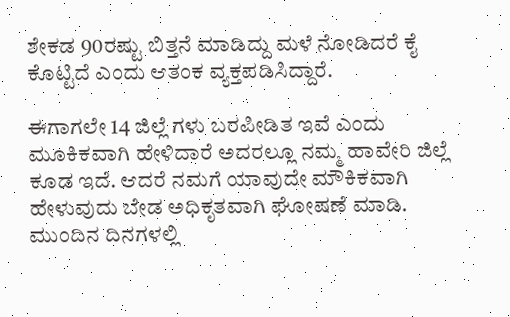ಶೇಕಡ 90ರಷ್ಟು ಬಿತ್ತನೆ ಮಾಡಿದ್ದು ಮಳೆ ನೋಡಿದರೆ ಕೈ ಕೊಟ್ಟಿದೆ ಎಂದು ಆತಂಕ ವ್ಯಕ್ತಪಡಿಸಿದ್ದಾರೆ.

ಈಗಾಗಲೇ 14 ಜಿಲ್ಲೆ ಗಳು ಬರಪೀಡಿತ ಇವೆ ಎಂದು ಮೂಕಿಕವಾಗಿ ಹೇಳಿದಾರೆ ಅದರಲ್ಲೂ ನಮ್ಮ ಹಾವೇರಿ ಜಿಲ್ಲೆ ಕೂಡ ಇದೆ. ಆದರೆ ನಮಗೆ ಯಾವುದೇ ಮೌಕಿಕವಾಗಿ ಹೇಳುವುದು ಬೇಡ ಅಧಿಕೃತವಾಗಿ ಘೋಷಣೆ ಮಾಡಿ. ಮುಂದಿನ ದಿನಗಳಲ್ಲಿ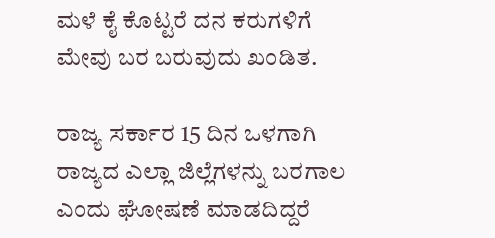ಮಳೆ ಕೈ ಕೊಟ್ಟರೆ ದನ ಕರುಗಳಿಗೆ ಮೇವು ಬರ ಬರುವುದು ಖಂಡಿತ.

ರಾಜ್ಯ ಸರ್ಕಾರ 15 ದಿನ ಒಳಗಾಗಿ ರಾಜ್ಯದ ಎಲ್ಲಾ ಜಿಲ್ಲೆಗಳನ್ನು ಬರಗಾಲ ಎಂದು ಘೋಷಣೆ ಮಾಡದಿದ್ದರೆ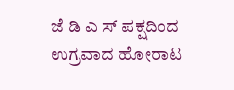ಜೆ ಡಿ ಎ ಸ್ ಪಕ್ಷದಿಂದ ಉಗ್ರವಾದ ಹೋರಾಟ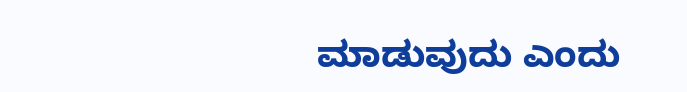ಮಾಡುವುದು ಎಂದು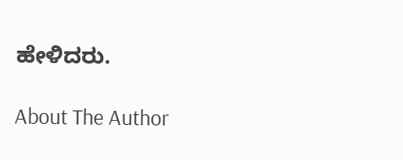ಹೇಳಿದರು.

About The Author